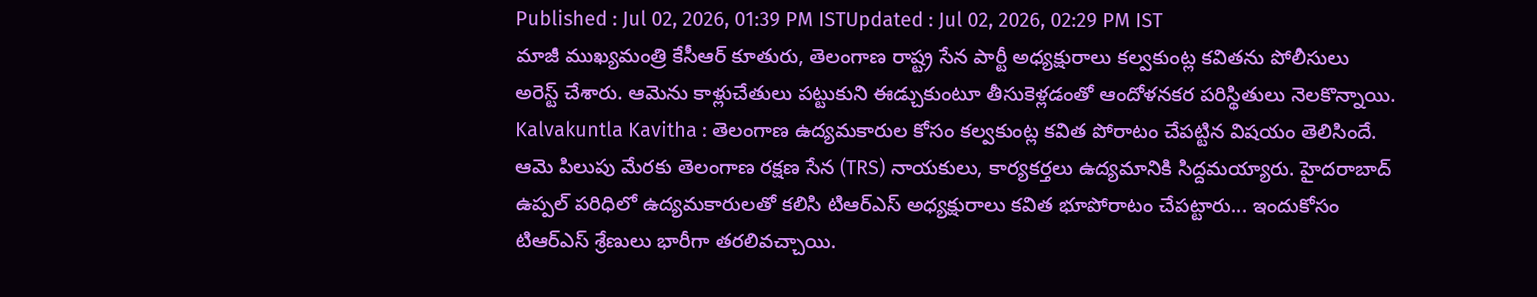Published : Jul 02, 2026, 01:39 PM ISTUpdated : Jul 02, 2026, 02:29 PM IST
మాజీ ముఖ్యమంత్రి కేసీఆర్ కూతురు, తెలంగాణ రాష్ట్ర సేన పార్టీ అధ్యక్షురాలు కల్వకుంట్ల కవితను పోలీసులు అరెస్ట్ చేశారు. ఆమెను కాళ్లుచేతులు పట్టుకుని ఈడ్చుకుంటూ తీసుకెళ్లడంతో ఆందోళనకర పరిస్థితులు నెలకొన్నాయి.
Kalvakuntla Kavitha : తెలంగాణ ఉద్యమకారుల కోసం కల్వకుంట్ల కవిత పోరాటం చేపట్టిన విషయం తెలిసిందే. ఆమె పిలుపు మేరకు తెలంగాణ రక్షణ సేన (TRS) నాయకులు, కార్యకర్తలు ఉద్యమానికి సిద్దమయ్యారు. హైదరాబాద్ ఉప్పల్ పరిధిలో ఉద్యమకారులతో కలిసి టిఆర్ఎస్ అధ్యక్షురాలు కవిత భూపోరాటం చేపట్టారు... ఇందుకోసం టిఆర్ఎస్ శ్రేణులు భారీగా తరలివచ్చాయి.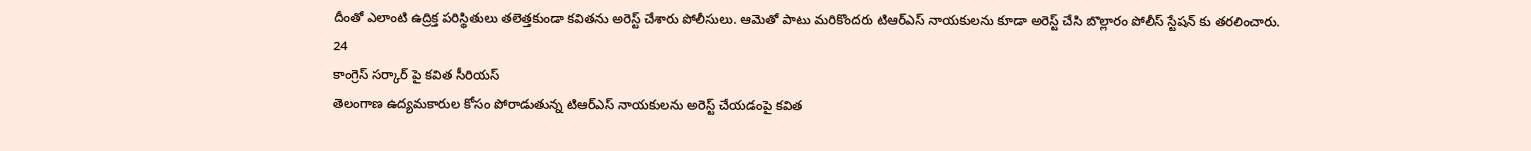దీంతో ఎలాంటి ఉద్రిక్త పరిస్థితులు తలెత్తకుండా కవితను అరెస్ట్ చేశారు పోలీసులు. ఆమెతో పాటు మరికొందరు టిఆర్ఎస్ నాయకులను కూడా అరెస్ట్ చేసి బొల్లారం పోలీస్ స్టేషన్ కు తరలించారు.
24
కాంగ్రెస్ సర్కార్ పై కవిత సీరియస్
తెలంగాణ ఉద్యమకారుల కోసం పోరాడుతున్న టిఆర్ఎస్ నాయకులను అరెస్ట్ చేయడంపై కవిత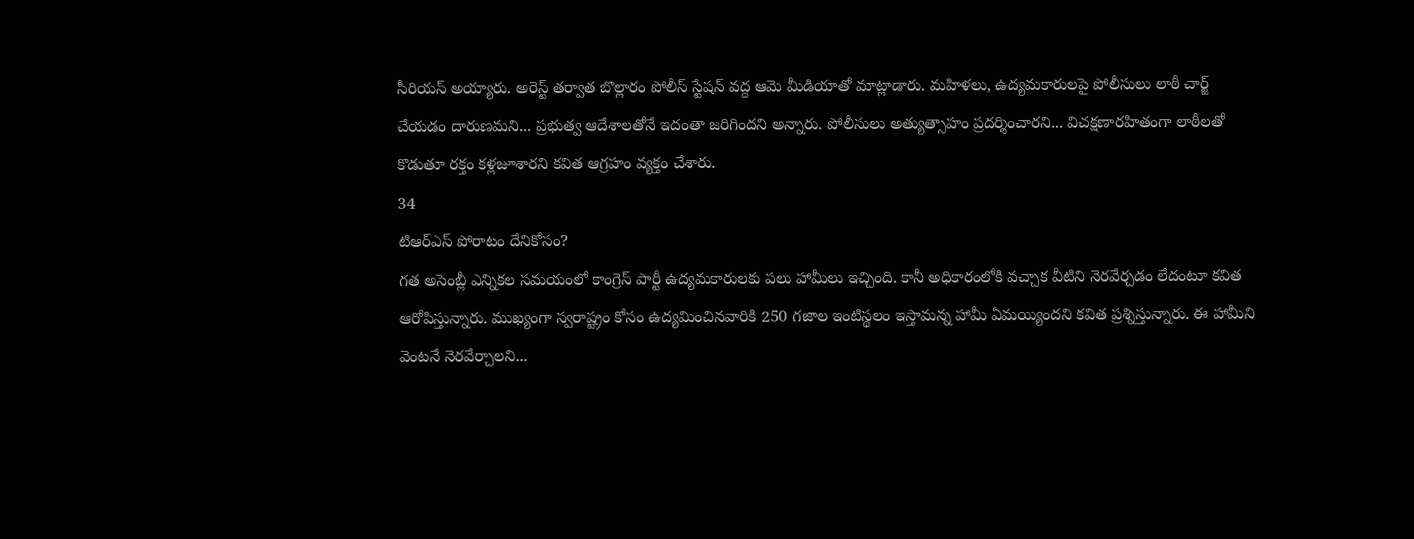సీరియస్ అయ్యారు. అరెస్ట్ తర్వాత బొల్లారం పోలీస్ స్టేషన్ వద్ద ఆమె మీడియాతో మాట్లాడారు. మహిళలు, ఉద్యమకారులపై పోలీసులు లాఠీ చార్జ్ చేయడం దారుణమని... ప్రభుత్వ ఆదేశాలతోనే ఇదంతా జరిగిందని అన్నారు. పోలీసులు అత్యుత్సాహం ప్రదర్శించారని... విచక్షణారహితంగా లాఠీలతో కొడుతూ రక్తం కళ్లజూశారని కవిత ఆగ్రహం వ్యక్తం చేశారు.
34
టిఆర్ఎస్ పోరాటం దేనికోసం?
గత అసెంబ్లీ ఎన్నికల సమయంలో కాంగ్రెస్ పార్టీ ఉద్యమకారులకు పలు హామీలు ఇచ్చింది. కానీ అధికారంలోకి వచ్చాక వీటిని నెరవేర్చడం లేదంటూ కవిత ఆరోపిస్తున్నారు. ముఖ్యంగా స్వరాష్ట్రం కోసం ఉద్యమించినవారికి 250 గజాల ఇంటిస్థలం ఇస్తామన్న హామీ ఏమయ్యిందని కవిత ప్రశ్నిస్తున్నారు. ఈ హామీని వెంటనే నెరవేర్చాలని...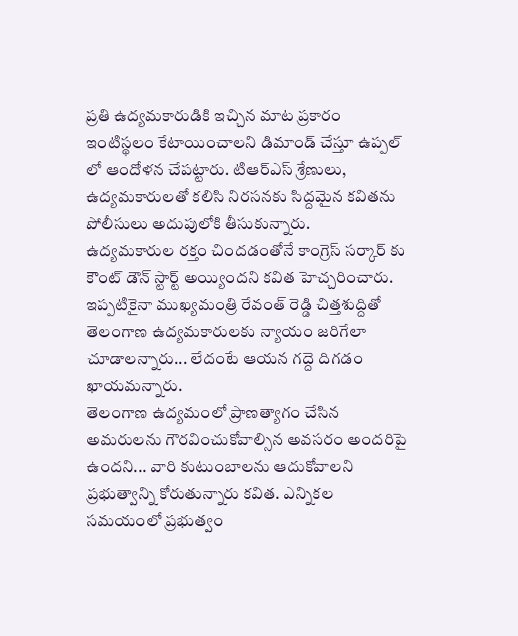ప్రతి ఉద్యమకారుడికి ఇచ్చిన మాట ప్రకారం ఇంటిస్థలం కేటాయించాలని డిమాండ్ చేస్తూ ఉప్పల్ లో ఆందోళన చేపట్టారు. టిఆర్ఎస్ శ్రేణులు, ఉద్యమకారులతో కలిసి నిరసనకు సిద్దమైన కవితను పోలీసులు అదుపులోకి తీసుకున్నారు.
ఉద్యమకారుల రక్తం చిందడంతోనే కాంగ్రెస్ సర్కార్ కు కౌంట్ డౌన్ స్టార్ట్ అయ్యిందని కవిత హెచ్చరించారు. ఇప్పటికైనా ముఖ్యమంత్రి రేవంత్ రెడ్డి చిత్తశుద్దితో తెలంగాణ ఉద్యమకారులకు న్యాయం జరిగేలా చూడాలన్నారు... లేదంటే ఆయన గద్దె దిగడం ఖాయమన్నారు.
తెలంగాణ ఉద్యమంలో ప్రాణత్యాగం చేసిన అమరులను గౌరవించుకోవాల్సిన అవసరం అందరిపై ఉందని... వారి కుటుంబాలను ఆదుకోవాలని ప్రభుత్వాన్ని కోరుతున్నారు కవిత. ఎన్నికల సమయంలో ప్రభుత్వం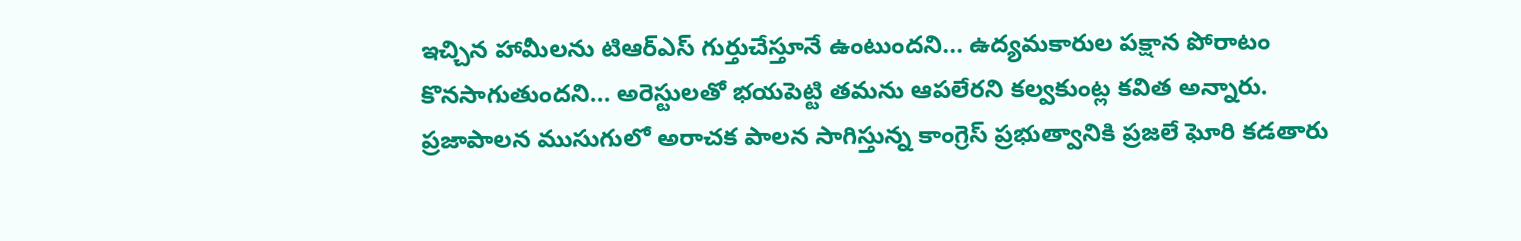ఇచ్చిన హామీలను టిఆర్ఎస్ గుర్తుచేస్తూనే ఉంటుందని... ఉద్యమకారుల పక్షాన పోరాటం కొనసాగుతుందని... అరెస్టులతో భయపెట్టి తమను ఆపలేరని కల్వకుంట్ల కవిత అన్నారు.
ప్రజాపాలన ముసుగులో అరాచక పాలన సాగిస్తున్న కాంగ్రెస్ ప్రభుత్వానికి ప్రజలే ఘోరి కడతారు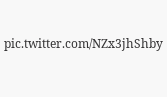pic.twitter.com/NZx3jhShby